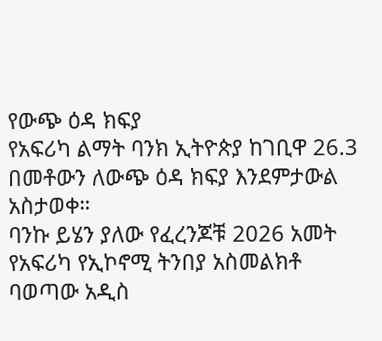የውጭ ዕዳ ክፍያ
የአፍሪካ ልማት ባንክ ኢትዮጵያ ከገቢዋ 26.3 በመቶውን ለውጭ ዕዳ ክፍያ እንደምታውል አስታወቀ።
ባንኩ ይሄን ያለው የፈረንጆቹ 2026 አመት የአፍሪካ የኢኮኖሚ ትንበያ አስመልክቶ ባወጣው አዲስ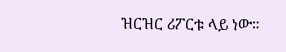ዝርዝር ሪፖርቱ ላይ ነው።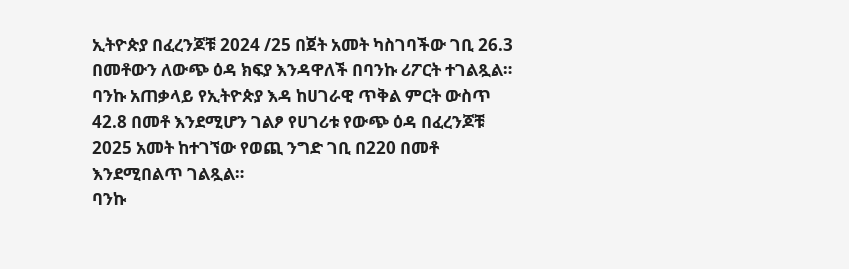ኢትዮጵያ በፈረንጆቹ 2024 /25 በጀት አመት ካስገባችው ገቢ 26.3 በመቶውን ለውጭ ዕዳ ክፍያ እንዳዋለች በባንኩ ሪፖርት ተገልጿል።
ባንኩ አጠቃላይ የኢትዮጵያ እዳ ከሀገራዊ ጥቅል ምርት ውስጥ 42.8 በመቶ እንደሚሆን ገልፆ የሀገሪቱ የውጭ ዕዳ በፈረንጆቹ 2025 አመት ከተገኘው የወጪ ንግድ ገቢ በ220 በመቶ እንደሚበልጥ ገልጿል።
ባንኩ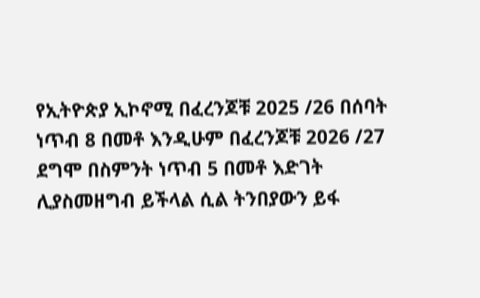የኢትዮጵያ ኢኮኖሚ በፈረንጆቹ 2025 /26 በሰባት ነጥብ 8 በመቶ እንዲሁም በፈረንጆቹ 2026 /27 ደግሞ በስምንት ነጥብ 5 በመቶ እድገት ሊያስመዘግብ ይችላል ሲል ትንበያውን ይፋ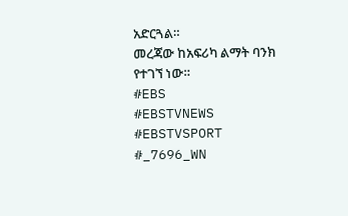አድርጓል።
መረጃው ከአፍሪካ ልማት ባንክ የተገኘ ነው።
#EBS
#EBSTVNEWS
#EBSTVSPORT
#_7696_WN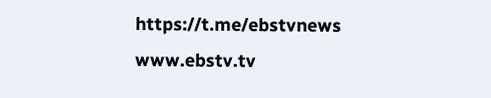https://t.me/ebstvnews
www.ebstv.tv